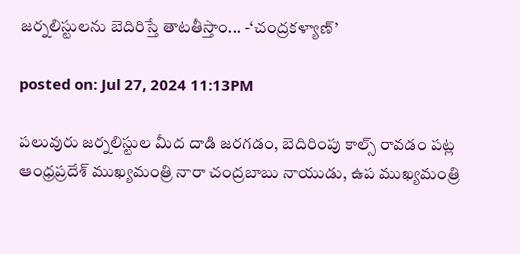జర్నలిస్టులను బెదిరిస్తే తాటతీస్తాం... -‘చంద్రకళ్యాణ్’

posted on: Jul 27, 2024 11:13PM

పలువురు జర్నలిస్టుల మీద దాడి జరగడం, బెదిరింపు కాల్స్ రావడం పట్ల ఆంధ్రప్రదేశ్ ముఖ్యమంత్రి నారా చంద్రబాబు నాయుడు, ఉప ముఖ్యమంత్రి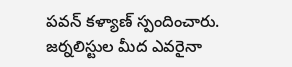పవన్ కళ్యాణ్ స్పందించారు. జర్నలిస్టుల మీద ఎవరైనా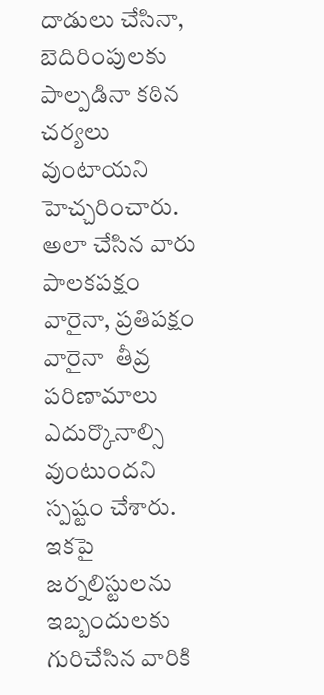దాడులు చేసినా, బెదిరింపులకు పాల్పడినా కఠిన చర్యలు వుంటాయని హెచ్చరించారు. అలా చేసిన వారు పాలకపక్షం వారైనా, ప్రతిపక్షం వారైనా  తీవ్ర పరిణామాలు ఎదుర్కొనాల్సి వుంటుందని స్పష్టం చేశారు. ఇకపై జర్నలిస్టులను ఇబ్బందులకు గురిచేసిన వారికి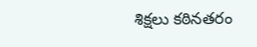శిక్షలు కఠినతరం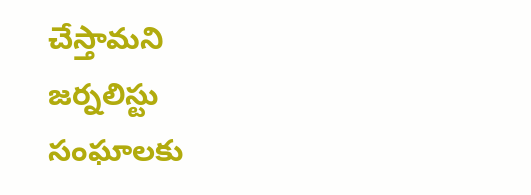చేస్తామని జర్నలిస్టు సంఘాలకు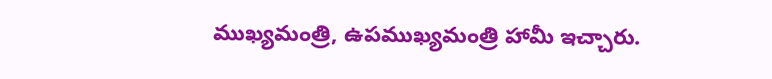ముఖ్యమంత్రి, ఉపముఖ్యమంత్రి హామీ ఇచ్చారు.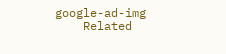google-ad-img
    Related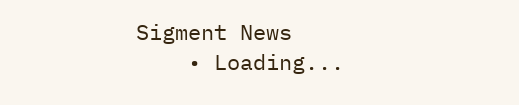Sigment News
    • Loading...